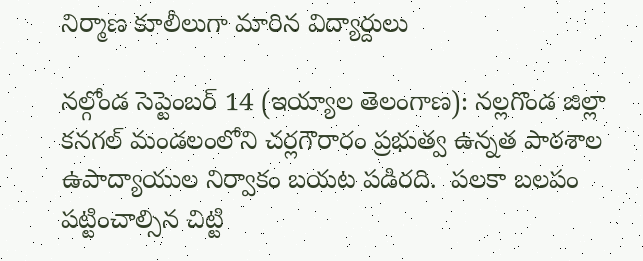నిర్మాణ కూలీలుగా మారిన విద్యార్దులు

నల్గోండ సెప్టెంబర్ 14 (ఇయ్యాల తెలంగాణ): నల్లగొండ జిల్లా  కనగల్‌ మండలంలోని చర్లగౌరారం ప్రభుత్వ ఉన్నత పాఠశాల ఉపాద్యాయుల నిర్వాకం బయట పడిరది.  పలకా బలపం పట్టించాల్సిన చిట్టి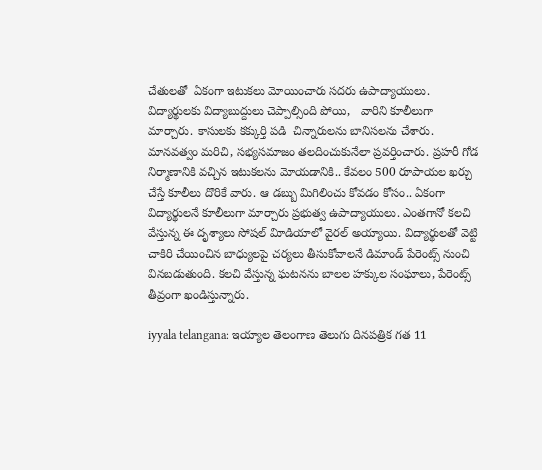చేతులతో  ఏకంగా ఇటుకలు మోయించారు సదరు ఉపాద్యాయులు. విద్యార్థులకు విద్యాబుద్దులు చెప్పాల్సింది పోయి,   వారిని కూలీలుగా మార్చారు. కాసులకు కక్కుర్తి పడి  చిన్నారులను బానిసలను చేశారు.  మానవత్వం మరిచి, సభ్యసమాజం తలదించుకునేలా ప్రవర్తించారు. ప్రహరీ గోడ నిర్మాణానికి వచ్చిన ఇటుకలను మోయడానికి.. కేవలం 500 రూపాయల ఖర్చు చేస్తే కూలీలు దొరికే వారు. ఆ డబ్బు మిగిలించు కోవడం కోసం.. ఏకంగా విద్యార్థులనే కూలీలుగా మార్చారు ప్రభుత్వ ఉపాద్యాయులు. ఎంతగానో కలచి వేస్తున్న ఈ దృశ్యాలు సోషల్‌ విూడియాలో వైరల్‌ అయ్యాయి. విద్యార్థులతో వెట్టి చాకిరి చేయించిన బాధ్యులపై చర్యలు తీసుకోవాలనే డిమాండ్‌ పేరెంట్స్‌ నుంచి వినబడుతుంది. కలచి వేస్తున్న ఘటనను బాలల హక్కుల సంఘాలు, పేరెంట్స్‌ తీవ్రంగా ఖండిస్తున్నారు.

iyyala telangana: ఇయ్యాల తెలంగాణ తెలుగు దినపత్రిక గత 11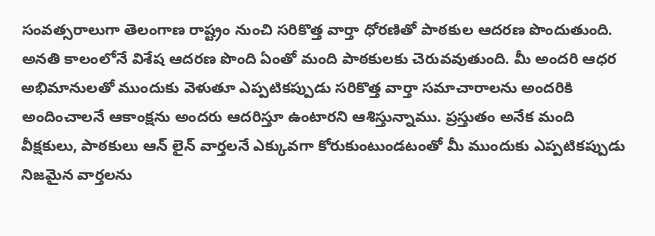సంవత్సరాలుగా తెలంగాణ రాష్ట్రం నుంచి సరికొత్త వార్తా ధోరణితో పాఠకుల ఆదరణ పొందుతుంది. అనతి కాలంలోనే విశేష ఆదరణ పొంది ఏంతో మంది పాఠకులకు చెరువవుతుంది. మీ అందరి ఆధర అభిమానులతో ముందుకు వెళుతూ ఎప్పటికప్పుడు సరికొత్త వార్తా సమాచారాలను అందరికి అందించాలనే ఆకాంక్షను అందరు ఆదరిస్తూ ఉంటారని ఆశిస్తున్నాము. ప్రస్తుతం అనేక మంది వీక్షకులు, పాఠకులు ఆన్ లైన్ వార్తలనే ఎక్కువగా కోరుకుంటుండటంతో మీ ముందుకు ఎప్పటికప్పుడు నిజమైన వార్తలను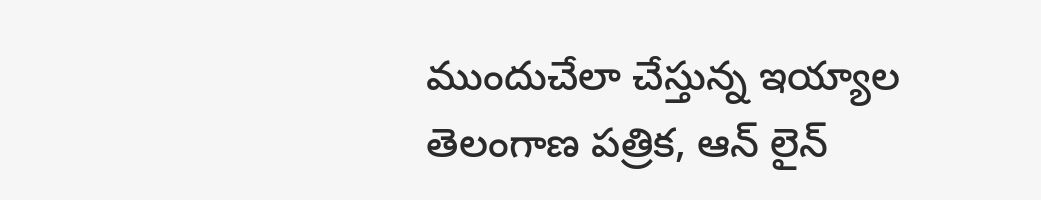ముందుచేలా చేస్తున్న ఇయ్యాల తెలంగాణ పత్రిక, ఆన్ లైన్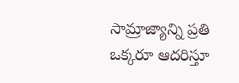సామ్రాజ్యాన్ని ప్రతి ఒక్కరూ ఆదరిస్తూ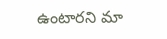ఉంటారని మా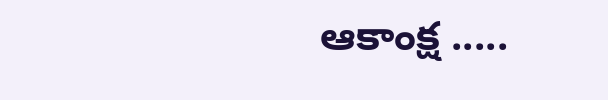ఆకాంక్ష .....